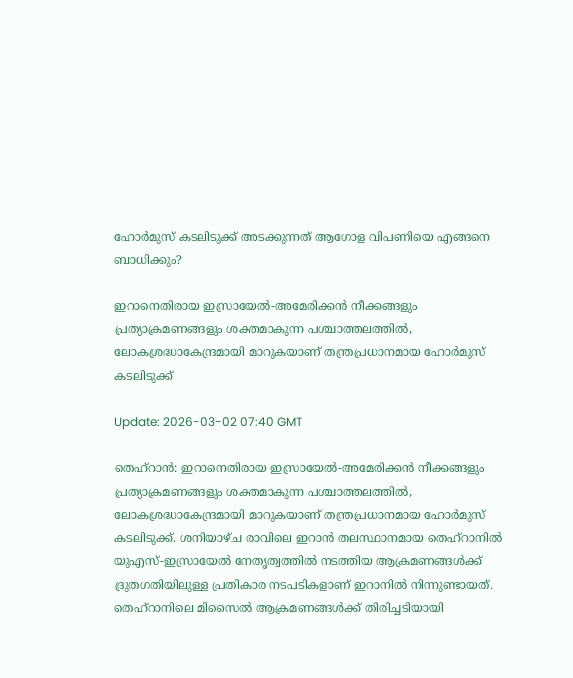ഹോർമുസ് കടലിടുക്ക് അടക്കുന്നത് ആഗോള വിപണിയെ എങ്ങനെ ബാധിക്കും?

ഇറാനെതിരായ ഇസ്രായേൽ-അമേരിക്കൻ നീക്കങ്ങളും പ്രത്യാക്രമണങ്ങളും ശക്തമാകുന്ന പശ്ചാത്തലത്തിൽ, ലോകശ്രദ്ധാകേന്ദ്രമായി മാറുകയാണ് തന്ത്രപ്രധാനമായ ഹോർമുസ് കടലിടുക്ക്

Update: 2026-03-02 07:40 GMT

തെഹ്‌റാൻ: ഇറാനെതിരായ ഇസ്രായേൽ-അമേരിക്കൻ നീക്കങ്ങളും പ്രത്യാക്രമണങ്ങളും ശക്തമാകുന്ന പശ്ചാത്തലത്തിൽ, ലോകശ്രദ്ധാകേന്ദ്രമായി മാറുകയാണ് തന്ത്രപ്രധാനമായ ഹോർമുസ് കടലിടുക്ക്. ശനിയാഴ്ച രാവിലെ ഇറാൻ തലസ്ഥാനമായ തെഹ്റാനിൽ യുഎസ്-ഇസ്രായേൽ നേതൃത്വത്തിൽ നടത്തിയ ആക്രമണങ്ങൾക്ക് ദ്രുതഗതിയിലുള്ള പ്രതികാര നടപടികളാണ് ഇറാനിൽ നിന്നുണ്ടായത്. തെഹ്റാനിലെ മിസൈൽ ആക്രമണങ്ങൾക്ക് തിരിച്ചടിയായി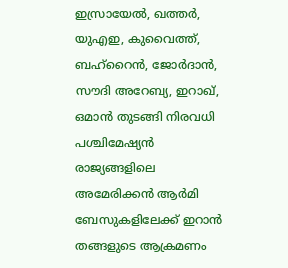ഇസ്രായേൽ, ഖത്തർ, യുഎഇ, കുവൈത്ത്, ബഹ്‌റൈൻ, ജോർദാൻ, സൗദി അറേബ്യ, ഇറാഖ്, ഒമാൻ തുടങ്ങി നിരവധി പശ്ചിമേഷ്യൻ രാജ്യങ്ങളിലെ അമേരിക്കൻ ആർമി ബേസുകളിലേക്ക് ഇറാൻ തങ്ങളുടെ ആക്രമണം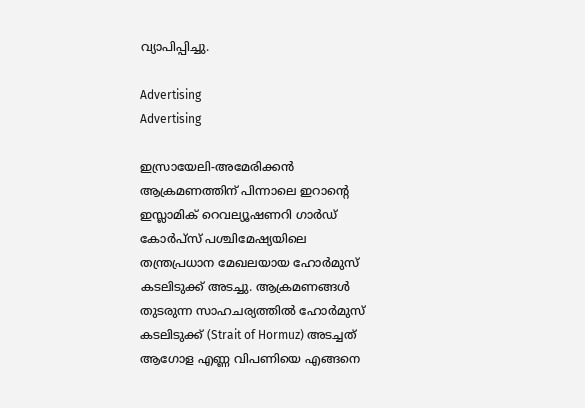വ്യാപിപ്പിച്ചു.

Advertising
Advertising

ഇസ്രായേലി-അമേരിക്കൻ ആക്രമണത്തിന് പിന്നാലെ ഇറാന്റെ ഇസ്ലാമിക് റെവല്യൂഷണറി ഗാർഡ് കോർപ്സ് പശ്ചിമേഷ്യയിലെ തന്ത്രപ്രധാന മേഖലയായ ഹോർമുസ് കടലിടുക്ക് അടച്ചു. ആക്രമണങ്ങൾ തുടരുന്ന സാഹചര്യത്തിൽ ഹോർമുസ് കടലിടുക്ക് (Strait of Hormuz) അടച്ചത് ആഗോള എണ്ണ വിപണിയെ എങ്ങനെ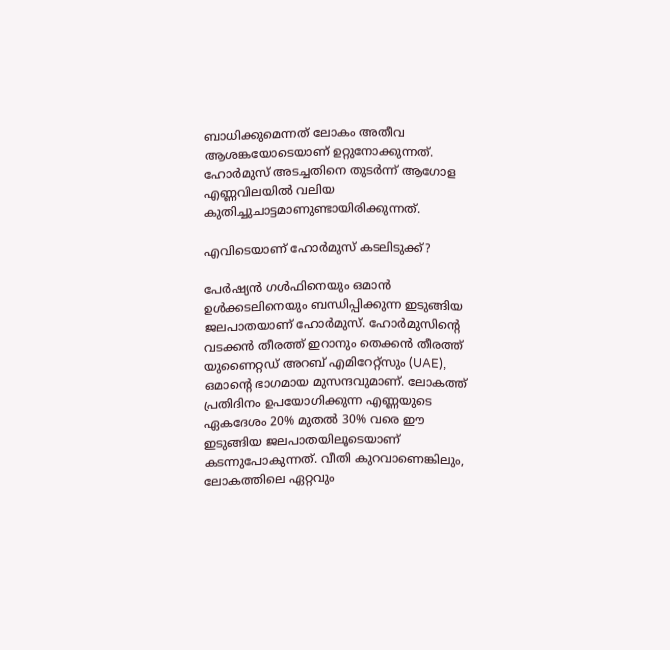ബാധിക്കുമെന്നത് ലോകം അതീവ ആശങ്കയോടെയാണ് ഉറ്റുനോക്കുന്നത്. ഹോർമുസ് അടച്ചതിനെ തുടർന്ന് ആഗോള എണ്ണവിലയിൽ വലിയ കുതിച്ചുചാട്ടമാണുണ്ടായിരിക്കുന്നത്.

എവിടെയാണ് ഹോർമുസ് കടലിടുക്ക്?

പേർഷ്യൻ ഗൾഫിനെയും ഒമാൻ ഉൾക്കടലിനെയും ബന്ധിപ്പിക്കുന്ന ഇടുങ്ങിയ ജലപാതയാണ് ഹോർമുസ്. ഹോർമുസിന്റെ വടക്കൻ തീരത്ത് ഇറാനും തെക്കൻ തീരത്ത് യുണൈറ്റഡ് അറബ് എമിറേറ്റ്സും (UAE), ഒമാന്റെ ഭാഗമായ മുസന്ദവുമാണ്. ലോകത്ത് പ്രതിദിനം ഉപയോഗിക്കുന്ന എണ്ണയുടെ ഏകദേശം 20% മുതൽ 30% വരെ ഈ ഇടുങ്ങിയ ജലപാതയിലൂടെയാണ് കടന്നുപോകുന്നത്. വീതി കുറവാണെങ്കിലും, ലോകത്തിലെ ഏറ്റവും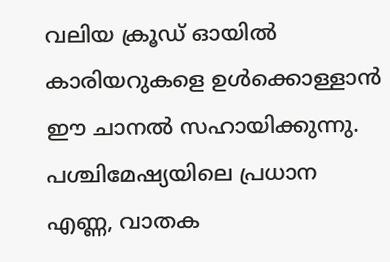വലിയ ക്രൂഡ് ഓയിൽ കാരിയറുകളെ ഉൾക്കൊള്ളാൻ ഈ ചാനൽ സഹായിക്കുന്നു. പശ്ചിമേഷ്യയിലെ പ്രധാന എണ്ണ, വാതക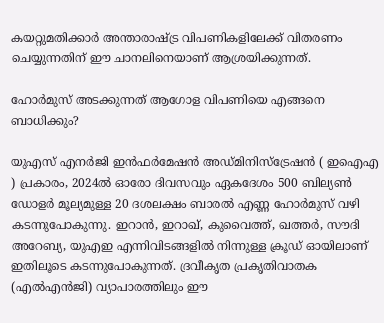കയറ്റുമതിക്കാർ അന്താരാഷ്ട്ര വിപണികളിലേക്ക് വിതരണം ചെയ്യുന്നതിന് ഈ ചാനലിനെയാണ് ആശ്രയിക്കുന്നത്.

ഹോർമുസ് അടക്കുന്നത് ആഗോള വിപണിയെ എങ്ങനെ ബാധിക്കും?

യുഎസ് എനർജി ഇൻഫർമേഷൻ അഡ്മിനിസ്ട്രേഷൻ ( ഇഐഎ ) പ്രകാരം, 2024ൽ ഓരോ ദിവസവും ഏകദേശം 500 ബില്യൺ ഡോളർ മൂല്യമുള്ള 20 ദശലക്ഷം ബാരൽ എണ്ണ ഹോർമുസ് വഴി കടന്നുപോകുന്നു. ഇറാൻ, ഇറാഖ്, കുവൈത്ത്, ഖത്തർ, സൗദി അറേബ്യ, യുഎഇ എന്നിവിടങ്ങളിൽ നിന്നുള്ള ക്രൂഡ് ഓയിലാണ് ഇതിലൂടെ കടന്നുപോകുന്നത്. ദ്രവീകൃത പ്രകൃതിവാതക (എൽഎൻജി) വ്യാപാരത്തിലും ഈ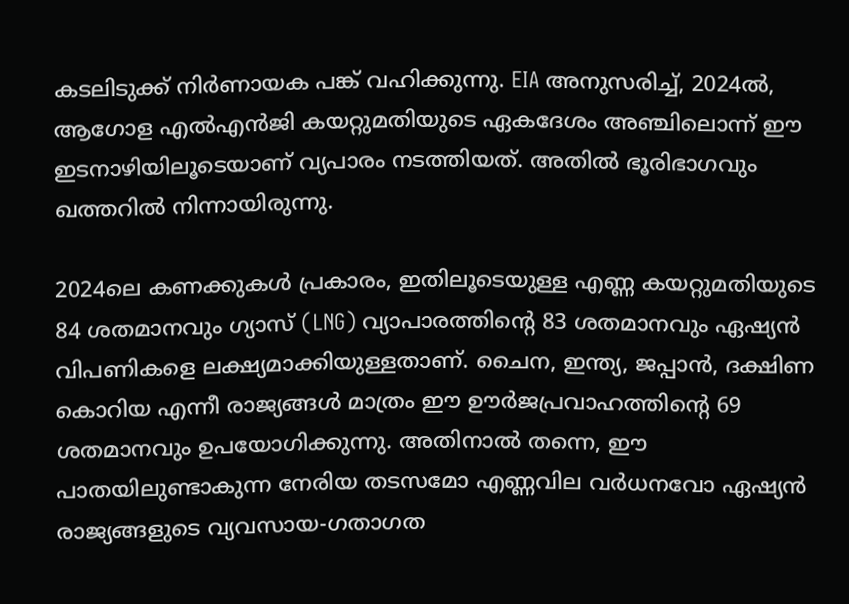കടലിടുക്ക് നിർണായക പങ്ക് വഹിക്കുന്നു. EIA അനുസരിച്ച്, 2024ൽ, ആഗോള എൽഎൻജി കയറ്റുമതിയുടെ ഏകദേശം അഞ്ചിലൊന്ന് ഈ ഇടനാഴിയിലൂടെയാണ് വ്യപാരം നടത്തിയത്. അതിൽ ഭൂരിഭാഗവും ഖത്തറിൽ നിന്നായിരുന്നു.

2024ലെ കണക്കുകൾ പ്രകാരം, ഇതിലൂടെയുള്ള എണ്ണ കയറ്റുമതിയുടെ 84 ശതമാനവും ഗ്യാസ് (LNG) വ്യാപാരത്തിന്റെ 83 ശതമാനവും ഏഷ്യൻ വിപണികളെ ലക്ഷ്യമാക്കിയുള്ളതാണ്. ചൈന, ഇന്ത്യ, ജപ്പാൻ, ദക്ഷിണ കൊറിയ എന്നീ രാജ്യങ്ങൾ മാത്രം ഈ ഊർജപ്രവാഹത്തിന്റെ 69 ശതമാനവും ഉപയോഗിക്കുന്നു. അതിനാൽ തന്നെ, ഈ പാതയിലുണ്ടാകുന്ന നേരിയ തടസമോ എണ്ണവില വർധനവോ ഏഷ്യൻ രാജ്യങ്ങളുടെ വ്യവസായ-ഗതാഗത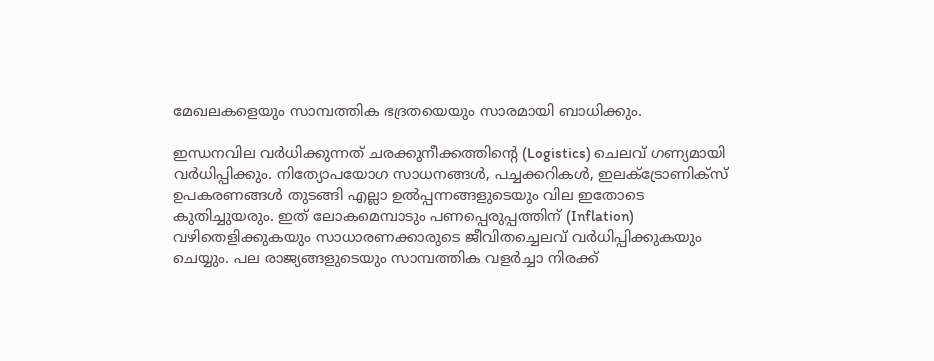മേഖലകളെയും സാമ്പത്തിക ഭദ്രതയെയും സാരമായി ബാധിക്കും.

ഇന്ധനവില വർധിക്കുന്നത് ചരക്കുനീക്കത്തിന്റെ (Logistics) ചെലവ് ഗണ്യമായി വർധിപ്പിക്കും. നിത്യോപയോഗ സാധനങ്ങൾ, പച്ചക്കറികൾ, ഇലക്ട്രോണിക്സ് ഉപകരണങ്ങൾ തുടങ്ങി എല്ലാ ഉൽപ്പന്നങ്ങളുടെയും വില ഇതോടെ കുതിച്ചുയരും. ഇത് ലോകമെമ്പാടും പണപ്പെരുപ്പത്തിന് (Inflation) വഴിതെളിക്കുകയും സാധാരണക്കാരുടെ ജീവിതച്ചെലവ് വർധിപ്പിക്കുകയും ചെയ്യും. പല രാജ്യങ്ങളുടെയും സാമ്പത്തിക വളർച്ചാ നിരക്ക്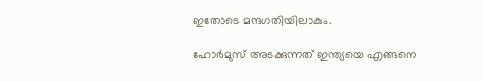ഇതോടെ മന്ദഗതിയിലാകും.

ഹോർമുസ് അടക്കുന്നത് ഇന്ത്യയെ എങ്ങനെ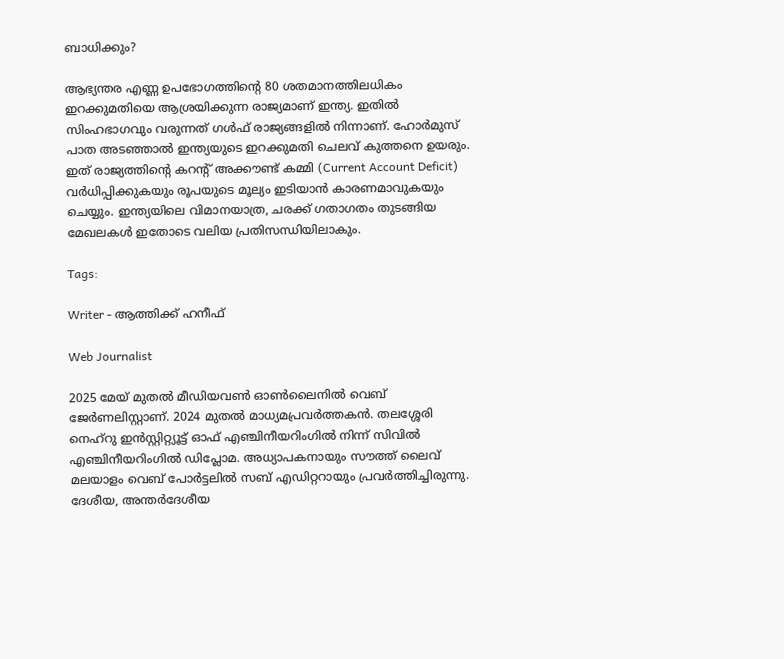ബാധിക്കും?

ആഭ്യന്തര എണ്ണ ഉപഭോഗത്തിന്റെ 80 ശതമാനത്തിലധികം ഇറക്കുമതിയെ ആശ്രയിക്കുന്ന രാജ്യമാണ് ഇന്ത്യ. ഇതിൽ സിംഹഭാഗവും വരുന്നത് ഗൾഫ് രാജ്യങ്ങളിൽ നിന്നാണ്. ഹോർമുസ് പാത അടഞ്ഞാൽ ഇന്ത്യയുടെ ഇറക്കുമതി ചെലവ് കുത്തനെ ഉയരും. ഇത് രാജ്യത്തിന്റെ കറന്റ് അക്കൗണ്ട് കമ്മി (Current Account Deficit) വർധിപ്പിക്കുകയും രൂപയുടെ മൂല്യം ഇടിയാൻ കാരണമാവുകയും ചെയ്യും. ഇന്ത്യയിലെ വിമാനയാത്ര, ചരക്ക് ഗതാഗതം തുടങ്ങിയ മേഖലകൾ ഇതോടെ വലിയ പ്രതിസന്ധിയിലാകും.

Tags:

Writer - ആത്തിക്ക് ഹനീഫ്

Web Journalist

2025 മേയ് മുതൽ മീഡിയവൺ ഓൺലൈനിൽ വെബ് ജേർണലിസ്റ്റാണ്. 2024 മുതൽ മാധ്യമപ്രവർത്തകൻ. തലശ്ശേരി നെഹ്‌റു ഇൻസ്റ്റിറ്റ്യൂട്ട് ഓഫ് എഞ്ചിനീയറിംഗിൽ നിന്ന് സിവിൽ എഞ്ചിനീയറിംഗിൽ ഡിപ്ലോമ. അധ്യാപകനായും സൗത്ത് ലൈവ് മലയാളം വെബ് പോർട്ടലിൽ സബ് എഡിറ്ററായും പ്രവർത്തിച്ചിരുന്നു. ദേശീയ, അന്തർദേശീയ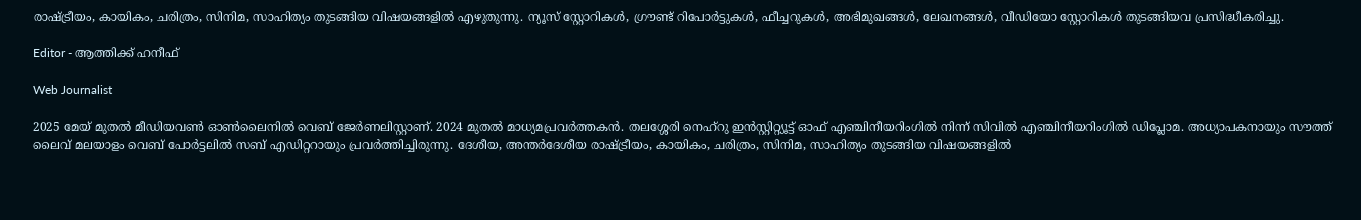രാഷ്ട്രീയം, കായികം, ചരിത്രം, സിനിമ, സാഹിത്യം തുടങ്ങിയ വിഷയങ്ങളിൽ എഴുതുന്നു. ന്യൂസ് സ്റ്റോറികൾ, ഗ്രൗണ്ട് റിപോർട്ടുകൾ, ഫീച്ചറുകൾ, അഭിമുഖങ്ങൾ, ലേഖനങ്ങൾ, വീഡിയോ സ്റ്റോറികൾ തുടങ്ങിയവ പ്രസിദ്ധീകരിച്ചു.

Editor - ആത്തിക്ക് ഹനീഫ്

Web Journalist

2025 മേയ് മുതൽ മീഡിയവൺ ഓൺലൈനിൽ വെബ് ജേർണലിസ്റ്റാണ്. 2024 മുതൽ മാധ്യമപ്രവർത്തകൻ. തലശ്ശേരി നെഹ്‌റു ഇൻസ്റ്റിറ്റ്യൂട്ട് ഓഫ് എഞ്ചിനീയറിംഗിൽ നിന്ന് സിവിൽ എഞ്ചിനീയറിംഗിൽ ഡിപ്ലോമ. അധ്യാപകനായും സൗത്ത് ലൈവ് മലയാളം വെബ് പോർട്ടലിൽ സബ് എഡിറ്ററായും പ്രവർത്തിച്ചിരുന്നു. ദേശീയ, അന്തർദേശീയ രാഷ്ട്രീയം, കായികം, ചരിത്രം, സിനിമ, സാഹിത്യം തുടങ്ങിയ വിഷയങ്ങളിൽ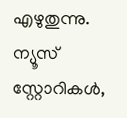എഴുതുന്നു. ന്യൂസ് സ്റ്റോറികൾ,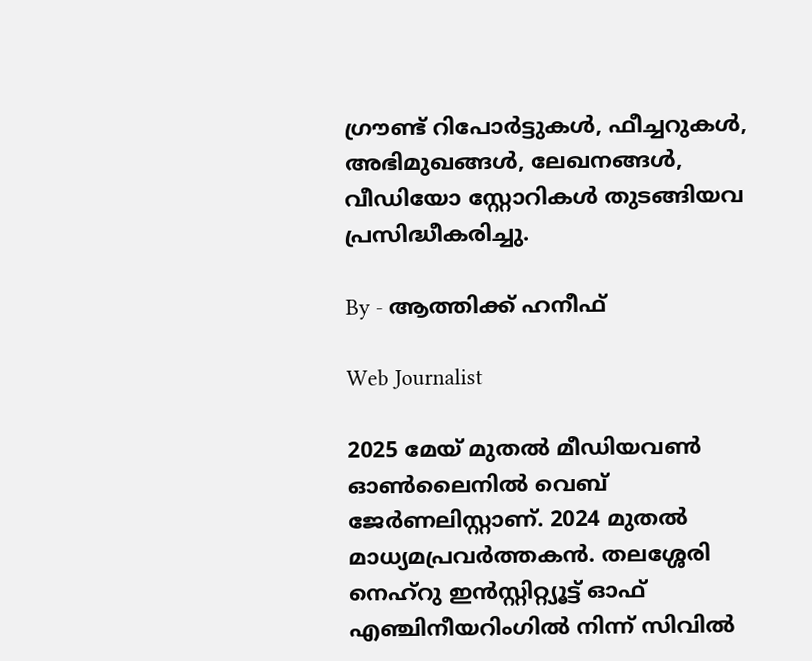ഗ്രൗണ്ട് റിപോർട്ടുകൾ, ഫീച്ചറുകൾ, അഭിമുഖങ്ങൾ, ലേഖനങ്ങൾ, വീഡിയോ സ്റ്റോറികൾ തുടങ്ങിയവ പ്രസിദ്ധീകരിച്ചു.

By - ആത്തിക്ക് ഹനീഫ്

Web Journalist

2025 മേയ് മുതൽ മീഡിയവൺ ഓൺലൈനിൽ വെബ് ജേർണലിസ്റ്റാണ്. 2024 മുതൽ മാധ്യമപ്രവർത്തകൻ. തലശ്ശേരി നെഹ്‌റു ഇൻസ്റ്റിറ്റ്യൂട്ട് ഓഫ് എഞ്ചിനീയറിംഗിൽ നിന്ന് സിവിൽ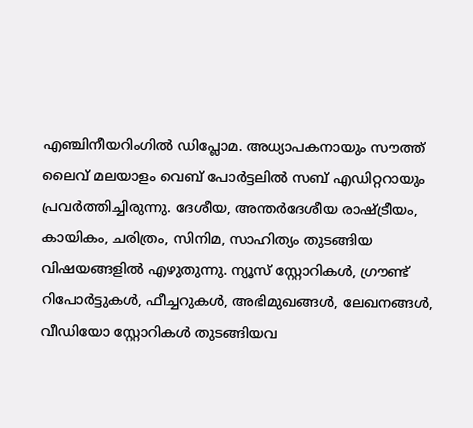എഞ്ചിനീയറിംഗിൽ ഡിപ്ലോമ. അധ്യാപകനായും സൗത്ത് ലൈവ് മലയാളം വെബ് പോർട്ടലിൽ സബ് എഡിറ്ററായും പ്രവർത്തിച്ചിരുന്നു. ദേശീയ, അന്തർദേശീയ രാഷ്ട്രീയം, കായികം, ചരിത്രം, സിനിമ, സാഹിത്യം തുടങ്ങിയ വിഷയങ്ങളിൽ എഴുതുന്നു. ന്യൂസ് സ്റ്റോറികൾ, ഗ്രൗണ്ട് റിപോർട്ടുകൾ, ഫീച്ചറുകൾ, അഭിമുഖങ്ങൾ, ലേഖനങ്ങൾ, വീഡിയോ സ്റ്റോറികൾ തുടങ്ങിയവ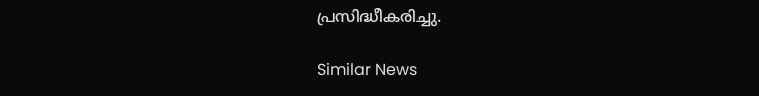പ്രസിദ്ധീകരിച്ചു.

Similar News